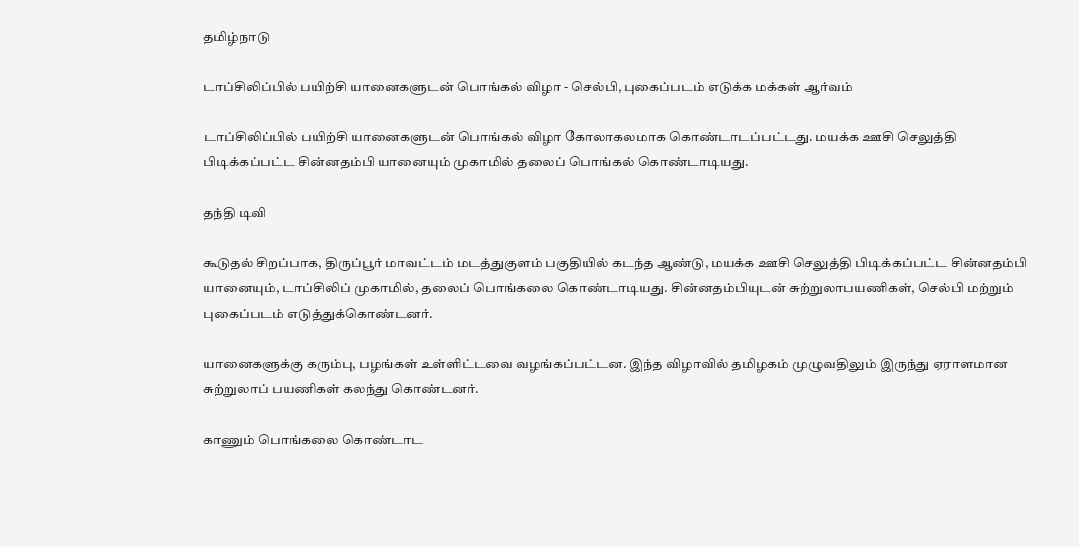தமிழ்நாடு

டாப்சிலிப்பில் பயிற்சி யானைகளுடன் பொங்கல் விழா - செல்பி, புகைப்படம் எடுக்க மக்கள் ஆர்வம்

டாப்சிலிப்பில் பயிற்சி யானைகளுடன் பொங்கல் விழா கோலாகலமாக கொண்டாடப்பட்டது. மயக்க ஊசி செலுத்தி பிடிக்கப்பட்ட சின்னதம்பி யானையும் முகாமில் தலைப் பொங்கல் கொண்டாடியது.

தந்தி டிவி

கூடுதல் சிறப்பாக, திருப்பூர் மாவட்டம் மடத்துகுளம் பகுதியில் கடந்த ஆண்டு, மயக்க ஊசி செலுத்தி பிடிக்கப்பட்ட சின்னதம்பி யானையும், டாப்சிலிப் முகாமில், தலைப் பொங்கலை கொண்டாடியது. சின்னதம்பியுடன் சுற்றுலாபயணிகள், செல்பி மற்றும் புகைப்படம் எடுத்துக்கொண்டனர்.

யானைகளுக்கு கரும்பு, பழங்கள் உள்ளிட்டவை வழங்கப்பட்டன. இந்த விழாவில் தமிழகம் முழுவதிலும் இருந்து ஏராளமான சுற்றுலாப் பயணிகள் கலந்து கொண்டனர்.

காணும் பொங்கலை கொண்டாட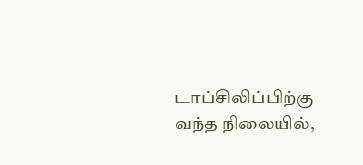டாப்சிலிப்பிற்கு வந்த நிலையில்,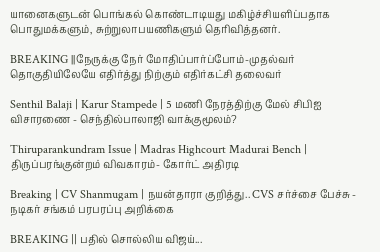யானைகளுடன் பொங்கல் கொண்டாடியது மகிழ்ச்சியளிப்பதாக பொதுமக்களும், சுற்றுலாபயணிகளும் தெரிவித்தனர்.

BREAKING ||நேருக்கு நேர் மோதிப்பார்ப்போம்-முதல்வர் தொகுதியிலேயே எதிர்த்து நிற்கும் எதிர்கட்சி தலைவர்

Senthil Balaji | Karur Stampede | 5 மணி நேரத்திற்கு மேல் சிபிஐ விசாரணை - செந்தில்பாலாஜி வாக்குமூலம்?

Thiruparankundram Issue | Madras Highcourt Madurai Bench | திருப்பரங்குன்றம் விவகாரம்- கோர்ட் அதிரடி

Breaking | CV Shanmugam | நயன்தாரா குறித்து.. CVS சர்ச்சை பேச்சு - நடிகர் சங்கம் பரபரப்பு அறிக்கை

BREAKING || பதில் சொல்லிய விஜய்...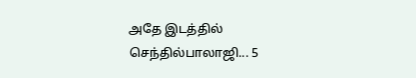அதே இடத்தில் செந்தில்பாலாஜி... 5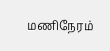மணிநேரம்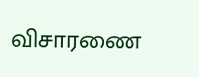விசாரணை